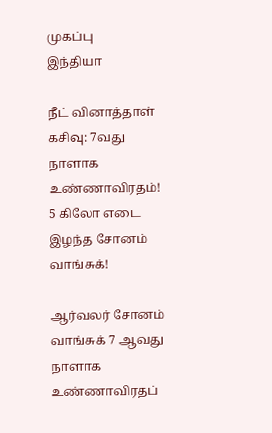முகப்பு
இந்தியா

நீட் வினாத்தாள் கசிவு: 7வது நாளாக உண்ணாவிரதம்! 5 கிலோ எடை இழந்த சோனம் வாங்சுக்!

ஆர்வலர் சோனம் வாங்சுக் 7 ஆவது நாளாக உண்ணாவிரதப்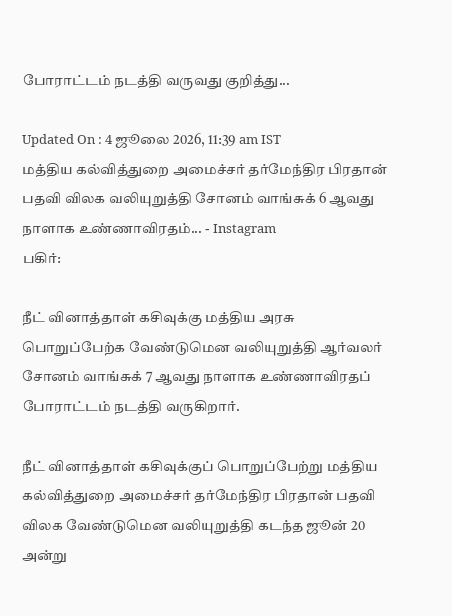போராட்டம் நடத்தி வருவது குறித்து...

Updated On : 4 ஜூலை 2026, 11:39 am IST
மத்திய கல்வித்துறை அமைச்சர் தர்மேந்திர பிரதான் பதவி விலக வலியுறுத்தி சோனம் வாங்சுக் 6 ஆவது நாளாக உண்ணாவிரதம்... - Instagram
பகிர்:

நீட் வினாத்தாள் கசிவுக்கு மத்திய அரசு பொறுப்பேற்க வேண்டுமென வலியுறுத்தி ஆர்வலர் சோனம் வாங்சுக் 7 ஆவது நாளாக உண்ணாவிரதப் போராட்டம் நடத்தி வருகிறார்.

நீட் வினாத்தாள் கசிவுக்குப் பொறுப்பேற்று மத்திய கல்வித்துறை அமைச்சர் தர்மேந்திர பிரதான் பதவி விலக வேண்டுமென வலியுறுத்தி கடந்த ஜூன் 20 அன்று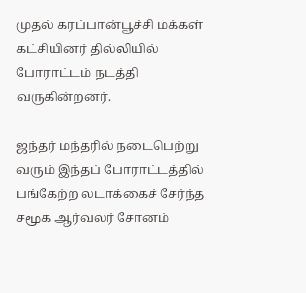முதல் கரப்பான்பூச்சி மக்கள் கட்சியினர் தில்லியில் போராட்டம் நடத்தி வருகின்றனர்.

ஜந்தர் மந்தரில் நடைபெற்று வரும் இந்தப் போராட்டத்தில் பங்கேற்ற லடாக்கைச் சேர்ந்த சமூக ஆர்வலர் சோனம்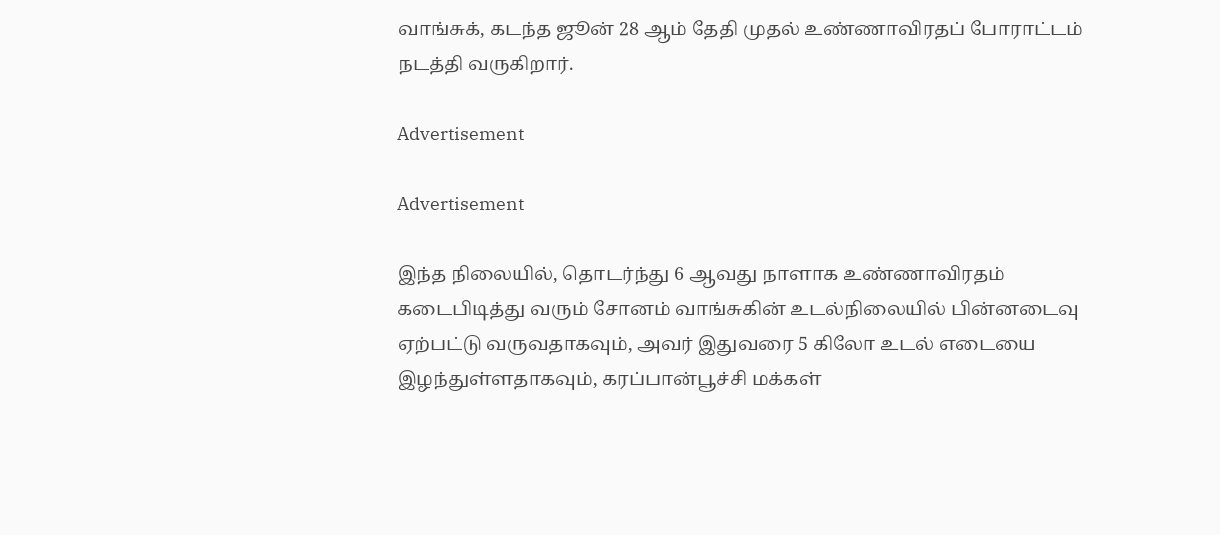வாங்சுக், கடந்த ஜூன் 28 ஆம் தேதி முதல் உண்ணாவிரதப் போராட்டம் நடத்தி வருகிறார்.

Advertisement

Advertisement

இந்த நிலையில், தொடர்ந்து 6 ஆவது நாளாக உண்ணாவிரதம் கடைபிடித்து வரும் சோனம் வாங்சுகின் உடல்நிலையில் பின்னடைவு ஏற்பட்டு வருவதாகவும், அவர் இதுவரை 5 கிலோ உடல் எடையை இழந்துள்ளதாகவும், கரப்பான்பூச்சி மக்கள்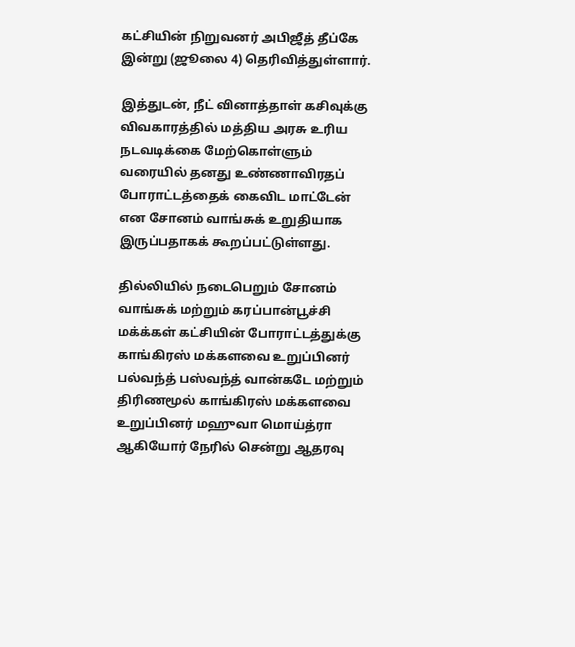கட்சியின் நிறுவனர் அபிஜீத் தீப்கே இன்று (ஜூலை 4) தெரிவித்துள்ளார்.

இத்துடன், நீட் வினாத்தாள் கசிவுக்கு விவகாரத்தில் மத்திய அரசு உரிய நடவடிக்கை மேற்கொள்ளும் வரையில் தனது உண்ணாவிரதப் போராட்டத்தைக் கைவிட மாட்டேன் என சோனம் வாங்சுக் உறுதியாக இருப்பதாகக் கூறப்பட்டுள்ளது.

தில்லியில் நடைபெறும் சோனம் வாங்சுக் மற்றும் கரப்பான்பூச்சி மக்க்கள் கட்சியின் போராட்டத்துக்கு காங்கிரஸ் மக்களவை உறுப்பினர் பல்வந்த் பஸ்வந்த் வான்கடே மற்றும் திரிணமூல் காங்கிரஸ் மக்களவை உறுப்பினர் மஹுவா மொய்த்ரா ஆகியோர் நேரில் சென்று ஆதரவு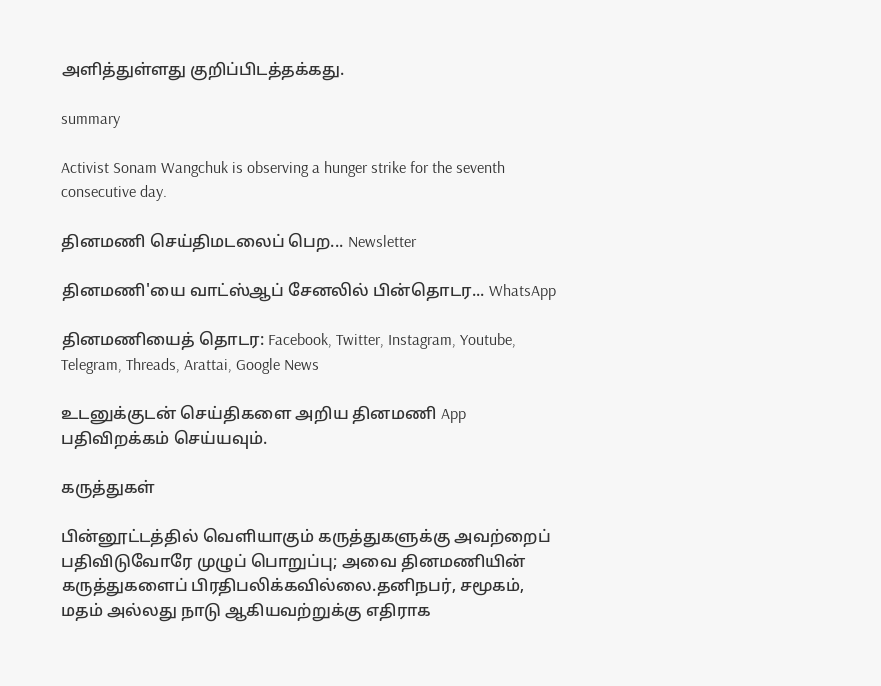அளித்துள்ளது குறிப்பிடத்தக்கது.

summary

Activist Sonam Wangchuk is observing a hunger strike for the seventh consecutive day.

தினமணி செய்திமடலைப் பெற... Newsletter

தினமணி'யை வாட்ஸ்ஆப் சேனலில் பின்தொடர... WhatsApp

தினமணியைத் தொடர: Facebook, Twitter, Instagram, Youtube, Telegram, Threads, Arattai, Google News

உடனுக்குடன் செய்திகளை அறிய தினமணி App பதிவிறக்கம் செய்யவும்.

கருத்துகள்

பின்னூட்டத்தில் வெளியாகும் கருத்துகளுக்கு அவற்றைப் பதிவிடுவோரே முழுப் பொறுப்பு; அவை தினமணியின் கருத்துகளைப் பிரதிபலிக்கவில்லை.தனிநபர், சமூகம், மதம் அல்லது நாடு ஆகியவற்றுக்கு எதிராக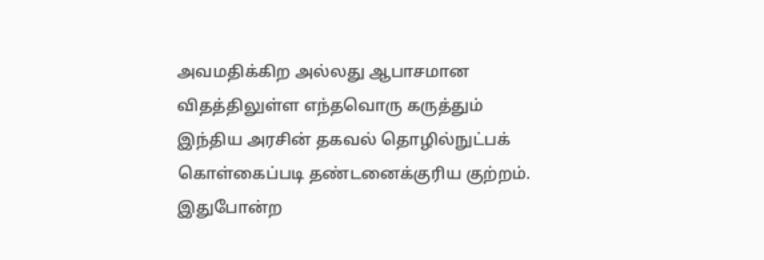அவமதிக்கிற அல்லது ஆபாசமான விதத்திலுள்ள எந்தவொரு கருத்தும் இந்திய அரசின் தகவல் தொழில்நுட்பக் கொள்கைப்படி தண்டனைக்குரிய குற்றம். இதுபோன்ற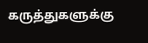கருத்துகளுக்கு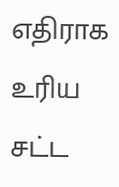எதிராக உரிய சட்ட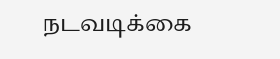நடவடிக்கை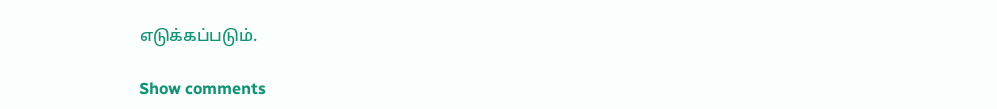எடுக்கப்படும்.

Show comments